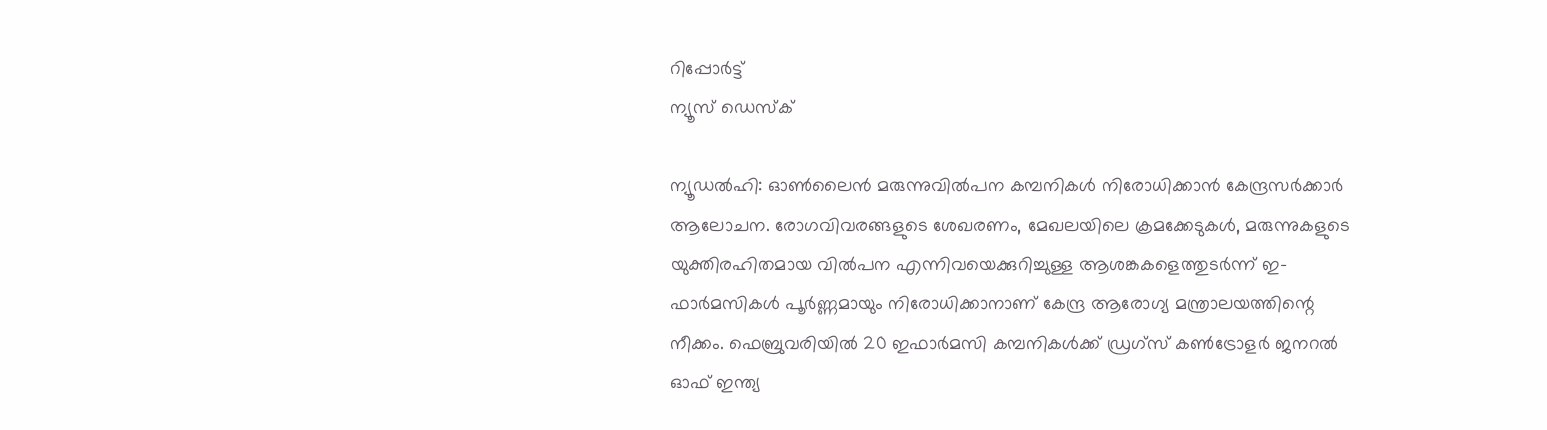റിപ്പോര്‍ട്ട്
ന്യൂസ് ഡെസ്ക്

ന്യൂഡല്‍ഹി: ഓണ്‍ലൈന്‍ മരുന്നുവില്‍പന കമ്പനികള്‍ നിരോധിക്കാന്‍ കേന്ദ്രസര്‍ക്കാര്‍ ആലോചന. രോഗവിവരങ്ങളുടെ ശേഖരണം, മേഖലയിലെ ക്രമക്കേടുകള്‍, മരുന്നുകളുടെ യുക്തിരഹിതമായ വില്‍പന എന്നിവയെക്കുറിച്ചുള്ള ആശങ്കകളെത്തുടര്‍ന്ന് ഇ-ഫാര്‍മസികള്‍ പൂര്‍ണ്ണമായും നിരോധിക്കാനാണ് കേന്ദ്ര ആരോഗ്യ മന്ത്രാലയത്തിന്റെ നീക്കം. ഫെബ്രുവരിയില്‍ 20 ഇഫാര്‍മസി കമ്പനികള്‍ക്ക് ഡ്രഗ്‌സ് കണ്‍ട്രോളര്‍ ജനറല്‍ ഓഫ് ഇന്ത്യ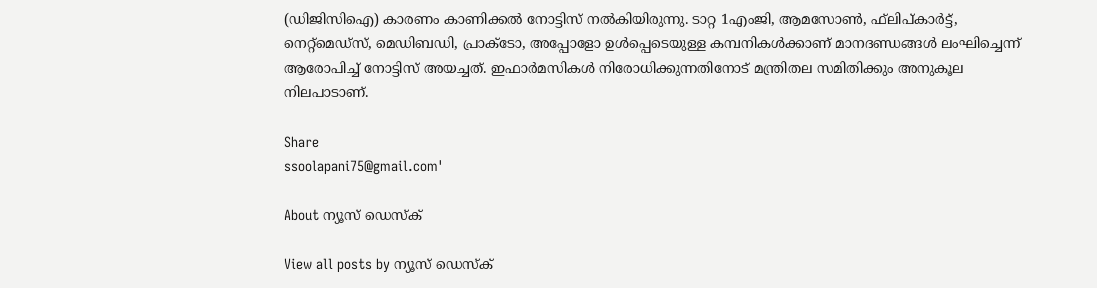(ഡിജിസിഐ) കാരണം കാണിക്കല്‍ നോട്ടിസ് നല്‍കിയിരുന്നു. ടാറ്റ 1എംജി, ആമസോണ്‍, ഫ്‌ലിപ്കാര്‍ട്ട്, നെറ്റ്‌മെഡ്‌സ്, മെഡിബഡി, പ്രാക്ടോ, അപ്പോളോ ഉള്‍പ്പെടെയുള്ള കമ്പനികള്‍ക്കാണ് മാനദണ്ഡങ്ങള്‍ ലംഘിച്ചെന്ന് ആരോപിച്ച് നോട്ടിസ് അയച്ചത്. ഇഫാര്‍മസികള്‍ നിരോധിക്കുന്നതിനോട് മന്ത്രിതല സമിതിക്കും അനുകൂല നിലപാടാണ്.

Share
ssoolapani75@gmail.com'

About ന്യൂസ് ഡെസ്ക്

View all posts by ന്യൂസ് ഡെസ്ക്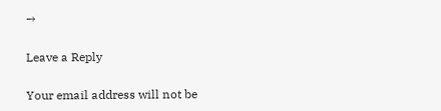→

Leave a Reply

Your email address will not be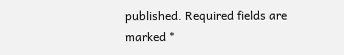published. Required fields are marked *